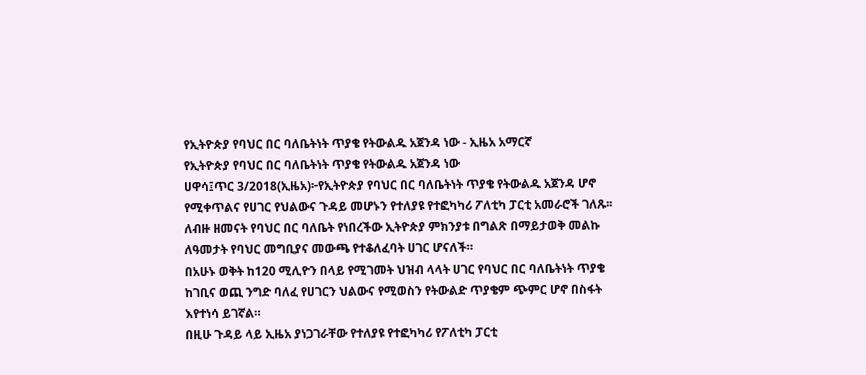የኢትዮጵያ የባህር በር ባለቤትነት ጥያቄ የትውልዱ አጀንዳ ነው - ኢዜአ አማርኛ
የኢትዮጵያ የባህር በር ባለቤትነት ጥያቄ የትውልዱ አጀንዳ ነው
ሀዋሳ፤ጥር 3/2018(ኢዜአ)፦የኢትዮጵያ የባህር በር ባለቤትነት ጥያቄ የትውልዱ አጀንዳ ሆኖ የሚቀጥልና የሀገር የህልውና ጉዳይ መሆኑን የተለያዩ የተፎካካሪ ፖለቲካ ፓርቲ አመራሮች ገለጹ፡፡
ለብዙ ዘመናት የባህር በር ባለቤት የነበረችው ኢትዮጵያ ምክንያቱ በግልጽ በማይታወቅ መልኩ ለዓመታት የባህር መግቢያና መውጫ የተቆለፈባት ሀገር ሆናለች።
በአሁኑ ወቅት ከ120 ሚሊዮን በላይ የሚገመት ህዝብ ላላት ሀገር የባህር በር ባለቤትነት ጥያቄ ከገቢና ወጪ ንግድ ባለፈ የሀገርን ህልውና የሚወስን የትውልድ ጥያቄም ጭምር ሆኖ በስፋት እየተነሳ ይገኛል።
በዚሁ ጉዳይ ላይ ኢዜአ ያነጋገራቸው የተለያዩ የተፎካካሪ የፖለቲካ ፓርቲ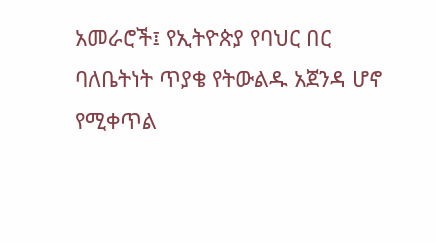አመራሮች፤ የኢትዮጵያ የባህር በር ባለቤትነት ጥያቄ የትውልዱ አጀንዳ ሆኖ የሚቀጥል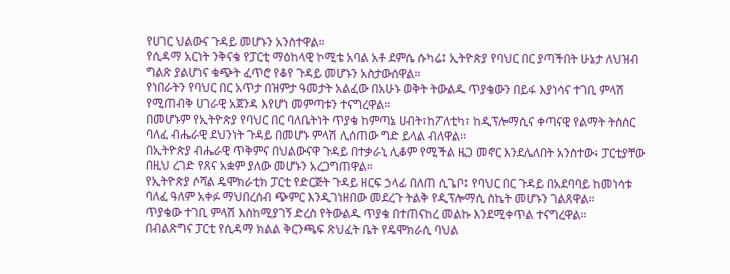የሀገር ህልውና ጉዳይ መሆኑን አንስተዋል።
የሲዳማ አርነት ንቅናቄ የፓርቲ ማዕከላዊ ኮሚቴ አባል አቶ ደምሴ ሱካሬ፤ ኢትዮጵያ የባህር በር ያጣችበት ሁኔታ ለህዝብ ግልጽ ያልሆነና ቁጭት ፈጥሮ የቆየ ጉዳይ መሆኑን አስታውሰዋል።
የነበራትን የባህር በር አጥታ በዝምታ ዓመታት አልፈው በአሁኑ ወቅት ትውልዱ ጥያቄውን በይፋ እያነሳና ተገቢ ምላሽ የሚጠብቅ ሀገራዊ አጀንዳ እየሆነ መምጣቱን ተናግረዋል።
በመሆኑም የኢትዮጵያ የባህር በር ባለቤትነት ጥያቄ ከምጣኔ ሀብት፣ከፖለቲካ፣ ከዲፕሎማሲና ቀጣናዊ የልማት ትስስር ባለፈ ብሔራዊ ደህንነት ጉዳይ በመሆኑ ምላሽ ሊሰጠው ግድ ይላል ብለዋል።
በኢትዮጵያ ብሔራዊ ጥቅምና በህልውናዋ ጉዳይ በተቃራኒ ሊቆም የሚችል ዜጋ መኖር እንደሌለበት አንስተው፥ ፓርቲያቸው በዚህ ረገድ የጸና አቋም ያለው መሆኑን አረጋግጠዋል።
የኢትዮጵያ ሶሻል ዴሞክራቲክ ፓርቲ የድርጅት ጉዳይ ዘርፍ ኃላፊ በለጠ ሲጌቦ፤ የባህር በር ጉዳይ በአደባባይ ከመነሳቱ ባለፈ ዓለም አቀፉ ማህበረሰብ ጭምር እንዲገነዘበው መደረጉ ትልቅ የዲፕሎማሲ ስኬት መሆኑን ገልጸዋል።
ጥያቄው ተገቢ ምላሽ እስከሚያገኝ ድረስ የትውልዱ ጥያቄ በተጠናከረ መልኩ እንደሚቀጥል ተናግረዋል።
በብልጽግና ፓርቲ የሲዳማ ክልል ቅርንጫፍ ጽህፈት ቤት የዴሞክራሲ ባህል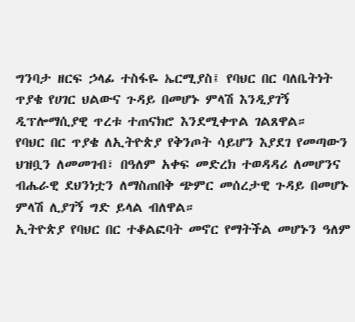ግንባታ ዘርፍ ኃላፊ ተስፋዬ ኤርሚያስ፤ የባህር በር ባለቤትነት ጥያቄ የሀገር ህልውና ጉዳይ በመሆኑ ምላሽ እንዲያገኝ ዲፕሎማሲያዊ ጥረቱ ተጠናክሮ እንደሚቀጥል ገልጸዋል።
የባህር በር ጥያቄ ለኢትዮጵያ የቅንጦት ሳይሆን እያደገ የመጣውን ህዝቧን ለመመገብ፣ በዓለም አቀፍ መድረክ ተወዳዳሪ ለመሆንና ብሔራዊ ደህንነቷን ለማስጠበቅ ጭምር መሰረታዊ ጉዳይ በመሆኑ ምላሽ ሊያገኝ ግድ ይላል ብለዋል።
ኢትዮጵያ የባህር በር ተቆልፎባት መኖር የማትችል መሆኑን ዓለም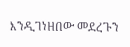እንዲገነዘበው መደረጉን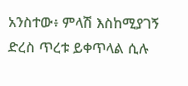አንስተው፥ ምላሽ እስከሚያገኝ ድረስ ጥረቱ ይቀጥላል ሲሉ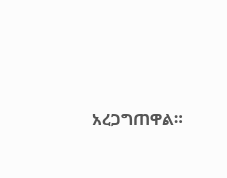አረጋግጠዋል።